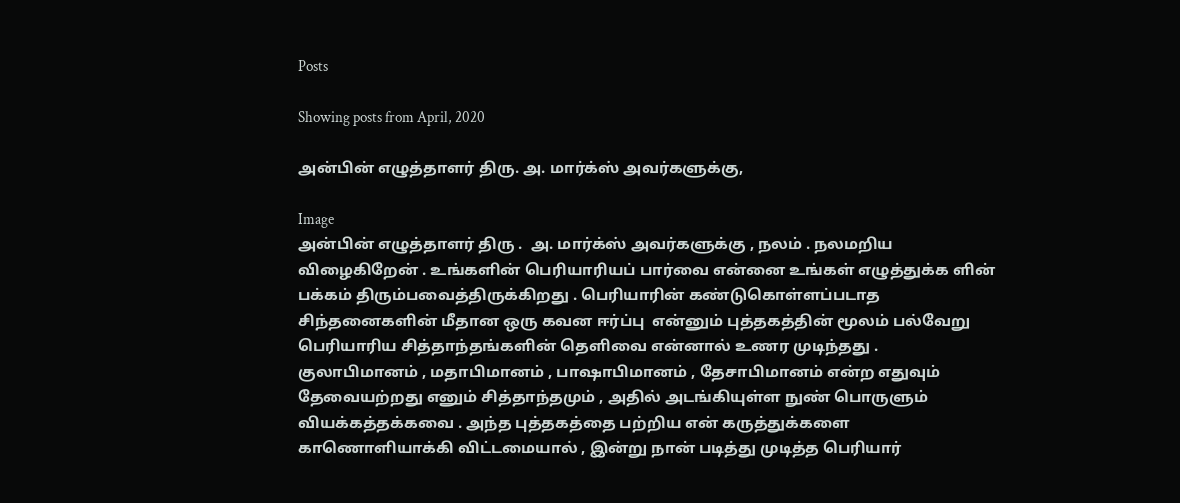Posts

Showing posts from April, 2020

அன்பின் எழுத்தாளர் திரு. அ. மார்க்ஸ் அவர்களுக்கு,

Image
அன்பின் எழுத்தாளர் திரு .  அ. மார்க்ஸ் அவர்களுக்கு , நலம் . நலமறிய விழைகிறேன் . உங்களின் பெரியாரியப் பார்வை என்னை உங்கள் எழுத்துக்க ளின்  பக்கம் திரும்பவைத்திருக்கிறது . பெரியாரின் கண்டுகொள்ளப்படாத சிந்தனைகளின் மீதான ஒரு கவன ஈர்ப்பு  என்னும் புத்தகத்தின் மூலம் பல்வேறு பெரியாரிய சித்தாந்தங்களின் தெளிவை என்னால் உணர முடிந்தது .                குலாபிமானம் , மதாபிமானம் , பாஷாபிமானம் , தேசாபிமானம் என்ற எதுவும் தேவையற்றது எனும் சித்தாந்தமும் , அதில் அடங்கியுள்ள நுண் பொருளும் வியக்கத்தக்கவை . அந்த புத்தகத்தை பற்றிய என் கருத்துக்களை காணொளியாக்கி விட்டமையால் , இன்று நான் படித்து முடித்த பெரியார்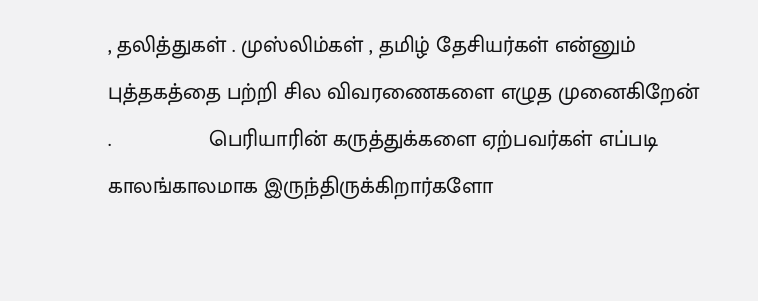, தலித்துகள் . முஸ்லிம்கள் , தமிழ் தேசியர்கள் என்னும் புத்தகத்தை பற்றி சில விவரணைகளை எழுத முனைகிறேன் .                பெரியாரின் கருத்துக்களை ஏற்பவர்கள் எப்படி காலங்காலமாக இருந்திருக்கிறார்களோ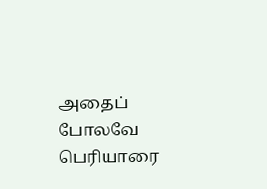அதைப் போலவே பெரியாரை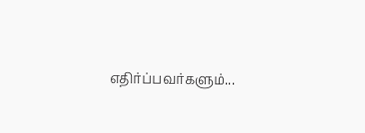எதிர்ப்பவர்களும்...